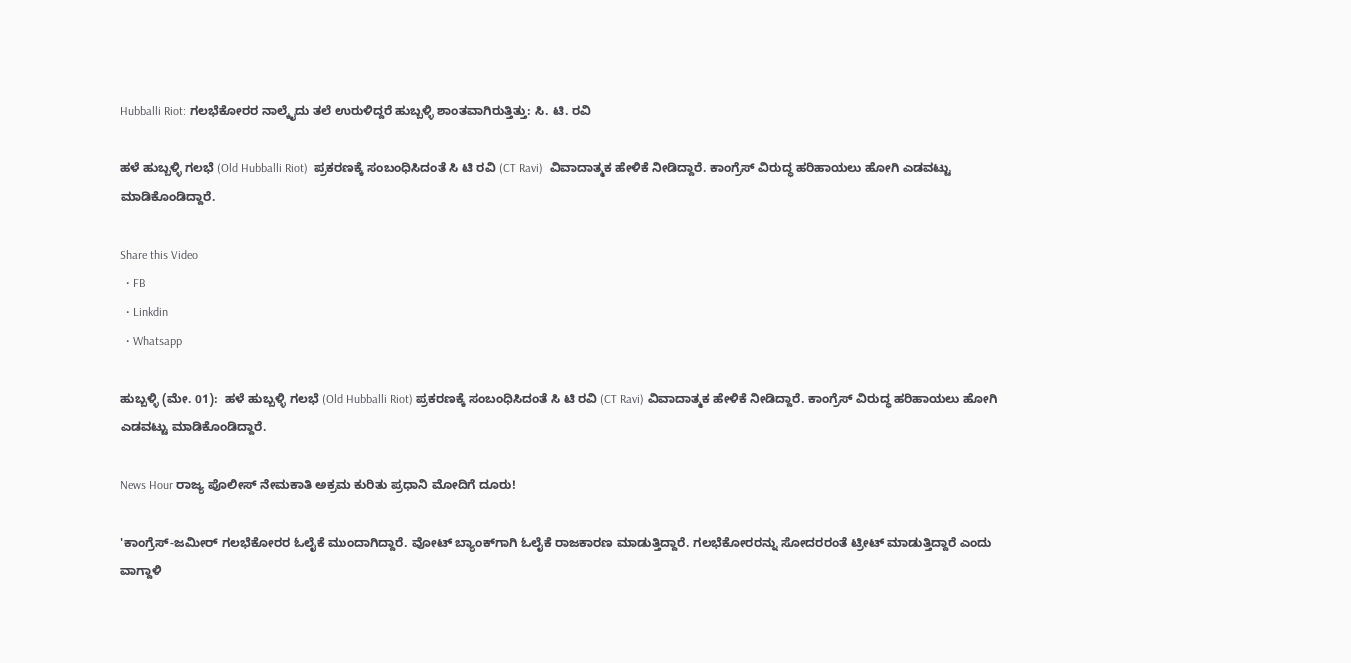Hubballi Riot: ಗಲಭೆಕೋರರ ನಾಲ್ಕೈದು ತಲೆ ಉರುಳಿದ್ದರೆ ಹುಬ್ಬಳ್ಳಿ ಶಾಂತವಾಗಿರುತ್ತಿತ್ತು: ಸಿ. ಟಿ. ರವಿ

ಹಳೆ ಹುಬ್ಬಳ್ಳಿ ಗಲಭೆ (Old Hubballi Riot)  ಪ್ರಕರಣಕ್ಕೆ ಸಂಬಂಧಿಸಿದಂತೆ ಸಿ ಟಿ ರವಿ (CT Ravi)  ವಿವಾದಾತ್ಮಕ ಹೇಳಿಕೆ ನೀಡಿದ್ದಾರೆ. ಕಾಂಗ್ರೆಸ್ ವಿರುದ್ಧ ಹರಿಹಾಯಲು ಹೋಗಿ ಎಡವಟ್ಟು ಮಾಡಿಕೊಂಡಿದ್ದಾರೆ.

Share this Video
  • FB
  • Linkdin
  • Whatsapp

ಹುಬ್ಬಳ್ಳಿ (ಮೇ. 01):  ಹಳೆ ಹುಬ್ಬಳ್ಳಿ ಗಲಭೆ (Old Hubballi Riot) ಪ್ರಕರಣಕ್ಕೆ ಸಂಬಂಧಿಸಿದಂತೆ ಸಿ ಟಿ ರವಿ (CT Ravi) ವಿವಾದಾತ್ಮಕ ಹೇಳಿಕೆ ನೀಡಿದ್ದಾರೆ. ಕಾಂಗ್ರೆಸ್ ವಿರುದ್ಧ ಹರಿಹಾಯಲು ಹೋಗಿ ಎಡವಟ್ಟು ಮಾಡಿಕೊಂಡಿದ್ದಾರೆ.

News Hour ರಾಜ್ಯ ಪೊಲೀಸ್ ನೇಮಕಾತಿ ಅಕ್ರಮ ಕುರಿತು ಪ್ರಧಾನಿ ಮೋದಿಗೆ ದೂರು!

'ಕಾಂಗ್ರೆಸ್-ಜಮೀರ್ ಗಲಭೆಕೋರರ ಓಲೈಕೆ ಮುಂದಾಗಿದ್ದಾರೆ. ವೋಟ್ ಬ್ಯಾಂಕ್‌ಗಾಗಿ ಓಲೈಕೆ ರಾಜಕಾರಣ ಮಾಡುತ್ತಿದ್ದಾರೆ. ಗಲಭೆಕೋರರನ್ನು ಸೋದರರಂತೆ ಟ್ರೀಟ್ ಮಾಡುತ್ತಿದ್ದಾರೆ ಎಂದು ವಾಗ್ದಾಳಿ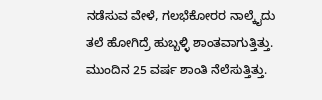ನಡೆಸುವ ವೇಳೆ, ಗಲಭೆಕೋರರ ನಾಲ್ಕೈದು ತಲೆ ಹೋಗಿದ್ರೆ ಹುಬ್ಬಳ್ಳಿ ಶಾಂತವಾಗುತ್ತಿತ್ತು. ಮುಂದಿನ 25 ವರ್ಷ ಶಾಂತಿ ನೆಲೆಸುತ್ತಿತ್ತು.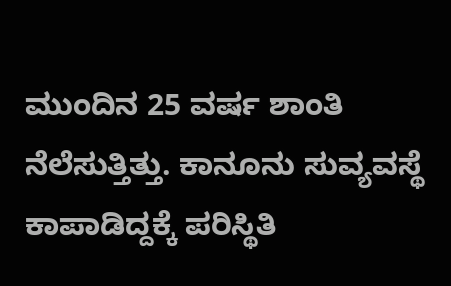ಮುಂದಿನ 25 ವರ್ಷ ಶಾಂತಿ ನೆಲೆಸುತ್ತಿತ್ತು. ಕಾನೂನು ಸುವ್ಯವಸ್ಥೆ ಕಾಪಾಡಿದ್ದಕ್ಕೆ ಪರಿಸ್ಥಿತಿ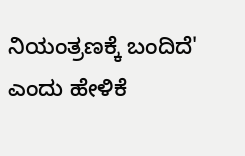ನಿಯಂತ್ರಣಕ್ಕೆ ಬಂದಿದೆ' ಎಂದು ಹೇಳಿಕೆ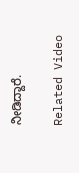ನೀಡಿದ್ದಾರೆ.

Related Video